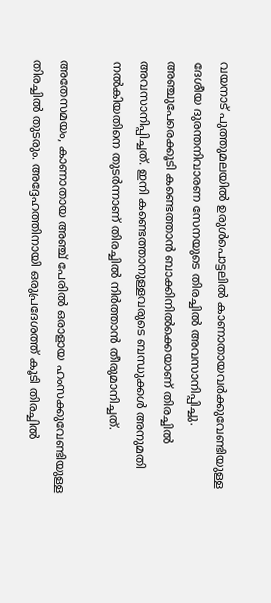വയനാട് പുത്തുമലയില്‍ ഉരുള്‍പൊട്ടലില്‍ കാണാതായവര്‍ക്കുവേണ്ടിയുള്ള ദേശീയ ദുരന്തനിവാരണ സേനയുടെ തിരച്ചില്‍ അവസാനിപ്പിച്ചു. അഞ്ചുപേരെക്കൂടി കണ്ടെത്താന്‍ ബാക്കിനില്‍ക്കെയാണ് തിരച്ചില്‍ അവസാനിപ്പിച്ചത്. ഇനി കണ്ടെത്താനുള്ളവരുടെ ബന്ധുക്കള്‍ അനുമതി നല്‍കിയതിനെ തുടര്‍ന്നാണ് തിരച്ചില്‍ നിര്‍ത്താന്‍ തീരുമാനിച്ചത്.

അതേസമയം, കാണാതായ അ‍ഞ്ച് പേരിൽ ഒരാളായ ഹംസക്കുവേണ്ടിയുള്ള തിരച്ചില്‍ തുടരും. അദ്ദേഹത്തിനായി ഒരുപ്രദേശത്ത് കൂടി തിരച്ചില്‍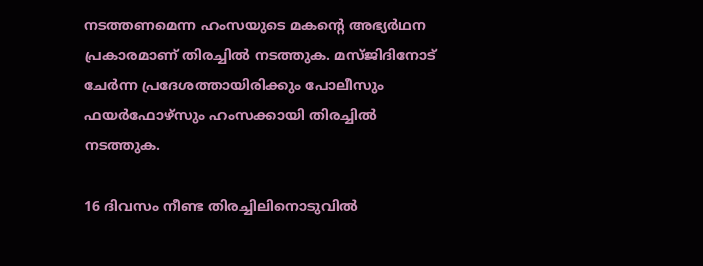നടത്തണമെന്ന ഹംസയുടെ മകന്റെ അഭ്യര്‍ഥന പ്രകാരമാണ് തിരച്ചില്‍ നടത്തുക. മസ്ജിദിനോട് ചേര്‍ന്ന പ്രദേശത്തായിരിക്കും പോലീസും ഫയര്‍ഫോഴ്‌സും ഹംസക്കായി തിരച്ചില്‍ നടത്തുക.

16 ദിവസം നീണ്ട തിരച്ചിലിനൊടുവില്‍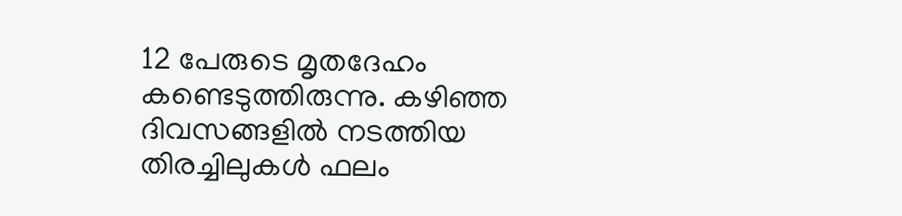12 പേരുടെ മൃതദേഹം കണ്ടെടുത്തിരുന്നു. കഴിഞ്ഞ ദിവസങ്ങളില്‍ നടത്തിയ തിരച്ചിലുകള്‍ ഫലം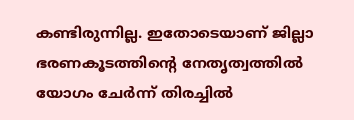കണ്ടിരുന്നില്ല. ഇതോടെയാണ് ജില്ലാ ഭരണകൂടത്തിന്റെ നേതൃത്വത്തില്‍ യോഗം ചേര്‍ന്ന് തിരച്ചിൽ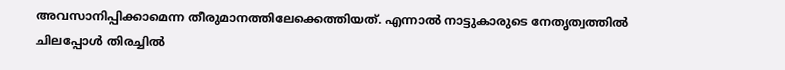അവസാനിപ്പിക്കാമെന്ന തീരുമാനത്തിലേക്കെത്തിയത്. എന്നാൽ നാട്ടുകാരുടെ നേതൃത്വത്തിൽ ചിലപ്പോൾ തിരച്ചിൽ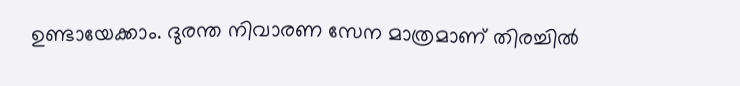ഉണ്ടായേക്കാം. ദുരന്ത നിവാരണ സേന മാത്രമാണ് തിരച്ചിൽ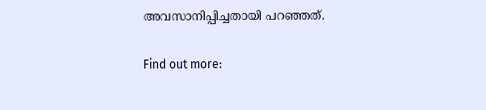അവസാനിപ്പിച്ചതായി പറഞ്ഞത്.

Find out more: